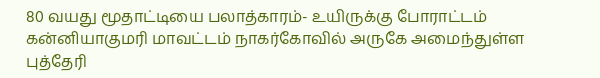80 வயது மூதாட்டியை பலாத்காரம்- உயிருக்கு போராட்டம்
கன்னியாகுமரி மாவட்டம் நாகர்கோவில் அருகே அமைந்துள்ள புத்தேரி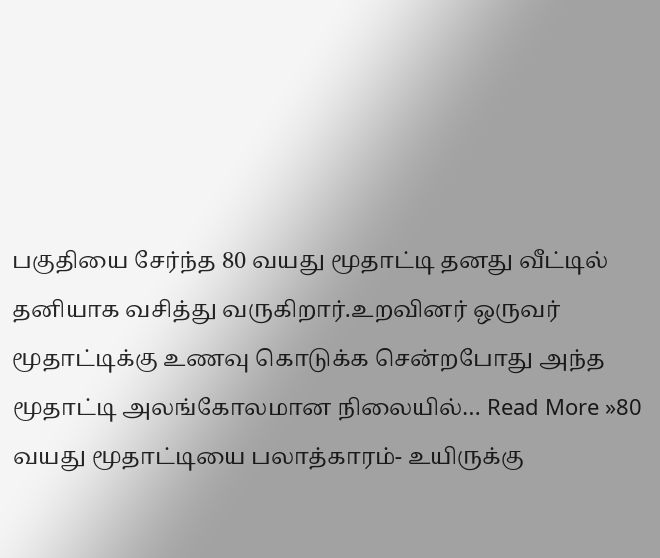பகுதியை சேர்ந்த 80 வயது மூதாட்டி தனது வீட்டில் தனியாக வசித்து வருகிறார்.உறவினர் ஒருவர் மூதாட்டிக்கு உணவு கொடுக்க சென்றபோது அந்த மூதாட்டி அலங்கோலமான நிலையில்… Read More »80 வயது மூதாட்டியை பலாத்காரம்- உயிருக்கு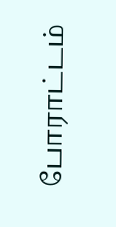போராட்டம்